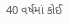40 વર્ષમાં કોઈ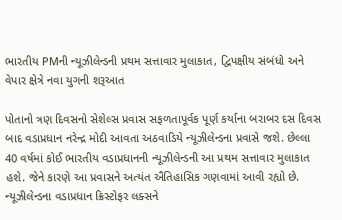ભારતીય PMની ન્યૂઝીલેન્ડની પ્રથમ સત્તાવાર મુલાકાત, દ્વિપક્ષીય સંબંધો અને વેપાર ક્ષેત્રે નવા યુગની શરૂઆત

પોતાનો ત્રણ દિવસનો સેશેલ્સ પ્રવાસ સફળતાપૂર્વક પૂર્ણ કર્યાના બરાબર દસ દિવસ બાદ વડાપ્રધાન નરેન્દ્ર મોદી આવતા અઠવાડિયે ન્યૂઝીલેન્ડના પ્રવાસે જશે. છેલ્લા 40 વર્ષમાં કોઈ ભારતીય વડાપ્રધાનની ન્યૂઝીલેન્ડની આ પ્રથમ સત્તાવાર મુલાકાત હશે. જેને કારણે આ પ્રવાસને અત્યંત ઐતિહાસિક ગણવામાં આવી રહ્યો છે. ન્યૂઝીલેન્ડના વડાપ્રધાન ક્રિસ્ટોફર લક્સને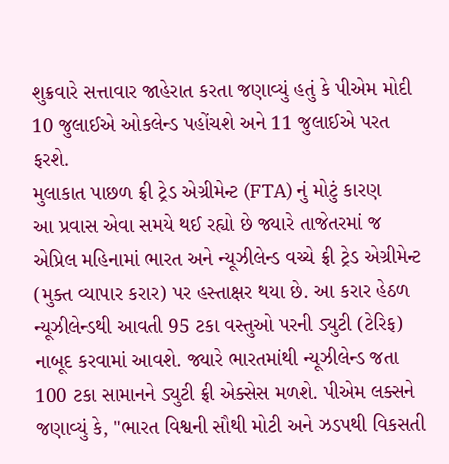શુક્રવારે સત્તાવાર જાહેરાત કરતા જણાવ્યું હતું કે પીએમ મોદી 10 જુલાઈએ ઓકલેન્ડ પહોંચશે અને 11 જુલાઈએ પરત ફરશે.
મુલાકાત પાછળ ફ્રી ટ્રેડ એગ્રીમેન્ટ (FTA) નું મોટું કારણ
આ પ્રવાસ એવા સમયે થઈ રહ્યો છે જ્યારે તાજેતરમાં જ એપ્રિલ મહિનામાં ભારત અને ન્યૂઝીલેન્ડ વચ્ચે ફ્રી ટ્રેડ એગ્રીમેન્ટ (મુક્ત વ્યાપાર કરાર) પર હસ્તાક્ષર થયા છે. આ કરાર હેઠળ ન્યૂઝીલેન્ડથી આવતી 95 ટકા વસ્તુઓ પરની ડ્યુટી (ટેરિફ) નાબૂદ કરવામાં આવશે. જ્યારે ભારતમાંથી ન્યૂઝીલેન્ડ જતા 100 ટકા સામાનને ડ્યુટી ફ્રી એક્સેસ મળશે. પીએમ લક્સને જણાવ્યું કે, "ભારત વિશ્વની સૌથી મોટી અને ઝડપથી વિકસતી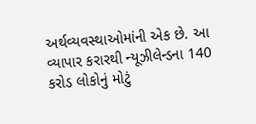અર્થવ્યવસ્થાઓમાંની એક છે. આ વ્યાપાર કરારથી ન્યૂઝીલેન્ડના 140 કરોડ લોકોનું મોટું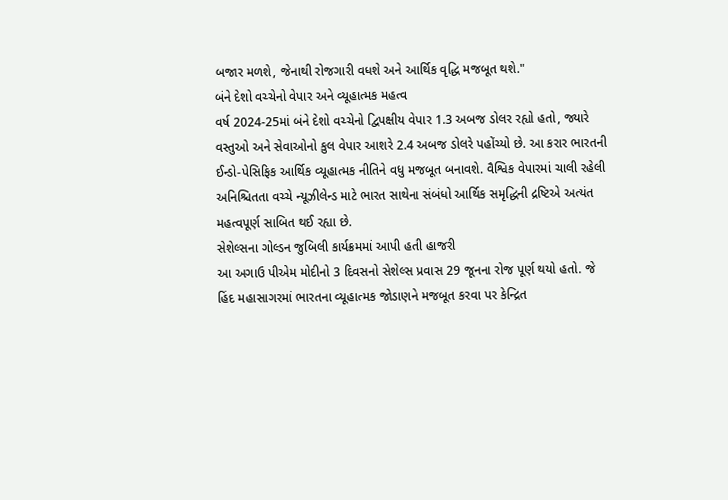બજાર મળશે, જેનાથી રોજગારી વધશે અને આર્થિક વૃદ્ધિ મજબૂત થશે."
બંને દેશો વચ્ચેનો વેપાર અને વ્યૂહાત્મક મહત્વ
વર્ષ 2024-25માં બંને દેશો વચ્ચેનો દ્વિપક્ષીય વેપાર 1.3 અબજ ડોલર રહ્યો હતો, જ્યારે વસ્તુઓ અને સેવાઓનો કુલ વેપાર આશરે 2.4 અબજ ડોલરે પહોંચ્યો છે. આ કરાર ભારતની ઈન્ડો-પેસિફિક આર્થિક વ્યૂહાત્મક નીતિને વધુ મજબૂત બનાવશે. વૈશ્વિક વેપારમાં ચાલી રહેલી અનિશ્ચિતતા વચ્ચે ન્યૂઝીલેન્ડ માટે ભારત સાથેના સંબંધો આર્થિક સમૃદ્ધિની દ્રષ્ટિએ અત્યંત મહત્વપૂર્ણ સાબિત થઈ રહ્યા છે.
સેશેલ્સના ગોલ્ડન જુબિલી કાર્યક્રમમાં આપી હતી હાજરી
આ અગાઉ પીએમ મોદીનો 3 દિવસનો સેશેલ્સ પ્રવાસ 29 જૂનના રોજ પૂર્ણ થયો હતો. જે હિંદ મહાસાગરમાં ભારતના વ્યૂહાત્મક જોડાણને મજબૂત કરવા પર કેન્દ્રિત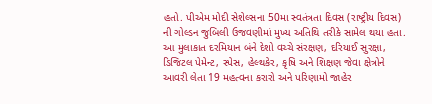હતો. પીએમ મોદી સેશેલ્સના 50મા સ્વતંત્રતા દિવસ (રાષ્ટ્રીય દિવસ) ની ગોલ્ડન જુબિલી ઉજવણીમાં મુખ્ય અતિથિ તરીકે સામેલ થયા હતા. આ મુલાકાત દરમિયાન બંને દેશો વચ્ચે સંરક્ષણ, દરિયાઈ સુરક્ષા, ડિજિટલ પેમેન્ટ, સ્પેસ, હેલ્થકેર, કૃષિ અને શિક્ષણ જેવા ક્ષેત્રોને આવરી લેતા 19 મહત્વના કરારો અને પરિણામો જાહેર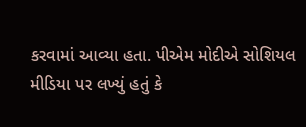કરવામાં આવ્યા હતા. પીએમ મોદીએ સોશિયલ મીડિયા પર લખ્યું હતું કે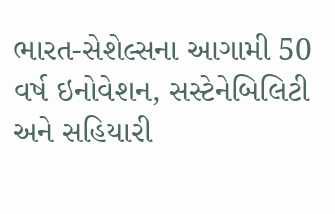ભારત-સેશેલ્સના આગામી 50 વર્ષ ઇનોવેશન, સસ્ટેનેબિલિટી અને સહિયારી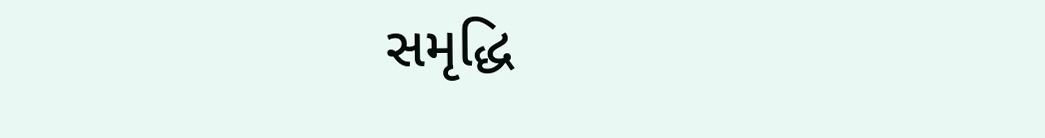સમૃદ્ધિ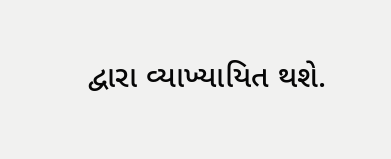દ્વારા વ્યાખ્યાયિત થશે.